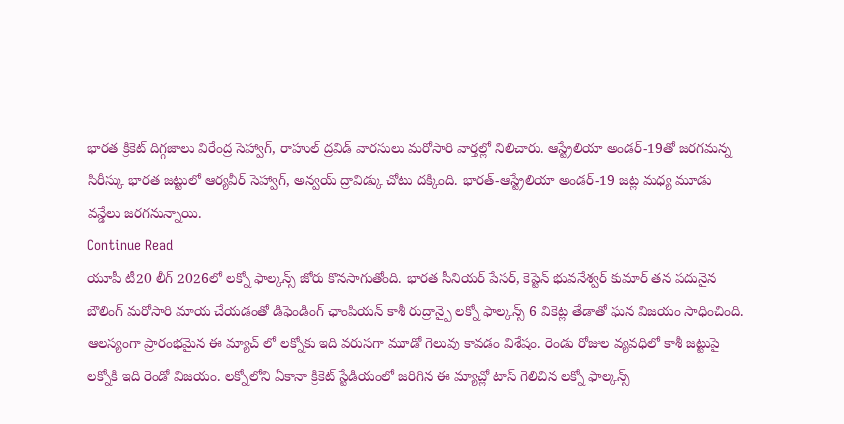భారత క్రికెట్ దిగ్గజాలు విరేంద్ర సెహ్వాగ్, రాహుల్ ద్రవిడ్ వారసులు మరోసారి వార్తల్లో నిలిచారు. ఆస్ట్రేలియా అండర్-19తో జరగమన్న సిరీస్కు భారత జట్టులో ఆర్యవీర్ సెహ్వాగ్, అన్వయ్ ద్రావిడ్కు చోటు దక్కింది. భారత్-ఆస్ట్రేలియా అండర్-19 జట్ల మధ్య మూడు వన్డేలు జరగనున్నాయి.
Continue Read
యూపీ టీ20 లీగ్ 2026లో లక్నో ఫాల్కన్స్ జోరు కొనసాగుతోంది. భారత సీనియర్ పేసర్, కెప్టెన్ భువనేశ్వర్ కుమార్ తన పదునైన బౌలింగ్ మరోసారి మాయ చేయడంతో డిఫెండింగ్ ఛాంపియన్ కాశీ రుద్రాన్పై లక్నో ఫాల్కన్స్ 6 వికెట్ల తేడాతో ఘన విజయం సాధించింది. ఆలస్యంగా ప్రారంభమైన ఈ మ్యాచ్ లో లక్నోకు ఇది వరుసగా మూడో గెలువు కావడం విశేషం. రెండు రోజుల వ్యవధిలో కాశీ జట్టుపై లక్నోకి ఇది రెండో విజయం. లక్నోలోని ఏకానా క్రికెట్ స్టేడియంలో జరిగిన ఈ మ్యాచ్లో టాస్ గెలిచిన లక్నో ఫాల్కన్స్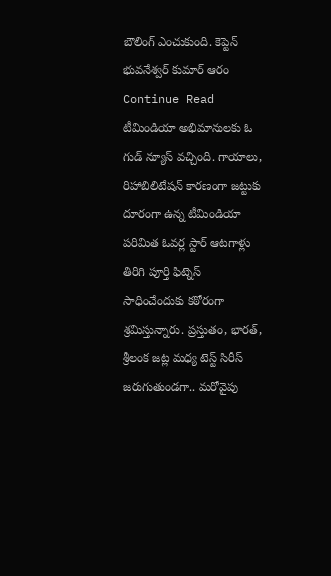బౌలింగ్ ఎంచుకుంది. కెప్టెన్ భువనేశ్వర్ కుమార్ ఆరం
Continue Read
టీమిండియా అభిమానులకు ఓ గుడ్ న్యూస్ వచ్చింది. గాయాలు, రిహాబిలిటేషన్ కారణంగా జట్టుకు దూరంగా ఉన్న టీమిండియా పరిమిత ఓవర్ల స్టార్ ఆటగాళ్లు తిరిగి పూర్తి ఫిట్నెస్ సాధించేందుకు కఠోరంగా శ్రమిస్తున్నారు. ప్రస్తుతం, భారత్, శ్రీలంక జట్ల మధ్య టెస్ట్ సిరీస్ జరుగుతుండగా.. మరోవైపు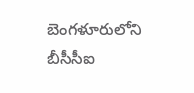బెంగళూరులోని బీసీసీఐ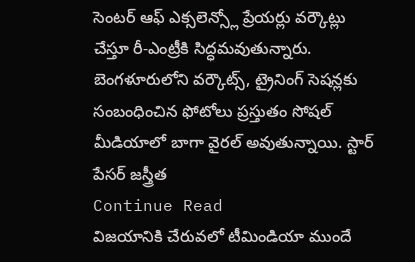సెంటర్ ఆఫ్ ఎక్సలెన్స్లో ప్రేయర్లు వర్కౌట్లు చేస్తూ రీ-ఎంట్రీకి సిద్ధమవుతున్నారు. బెంగళూరులోని వర్కౌట్స్, ట్రైనింగ్ సెషన్లకు సంబంధించిన ఫోటోలు ప్రస్తుతం సోషల్ మీడియాలో బాగా వైరల్ అవుతున్నాయి. స్టార్ పేసర్ జస్త్రీత
Continue Read
విజయానికి చేరువలో టీమిండియా ముందే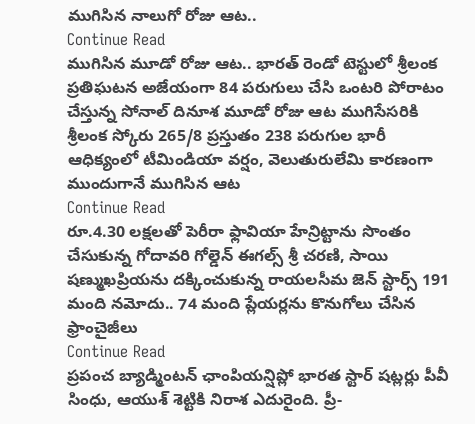ముగిసిన నాలుగో రోజు ఆట..
Continue Read
ముగిసిన మూడో రోజు ఆట.. భారత్ రెండో టెస్టులో శ్రీలంక ప్రతిఘటన అజేయంగా 84 పరుగులు చేసి ఒంటరి పోరాటం చేస్తున్న సోనాల్ దినూశ మూడో రోజు ఆట ముగిసేసరికి శ్రీలంక స్కోరు 265/8 ప్రస్తుతం 238 పరుగుల భారీ ఆధిక్యంలో టీమిండియా వర్షం, వెలుతురులేమి కారణంగా ముందుగానే ముగిసిన ఆట
Continue Read
రూ.4.30 లక్షలతో పెరీరా ఫ్లావియా హేన్రిట్టాను సొంతం చేసుకున్న గోదావరి గోల్డెన్ ఈగల్స్ శ్రీ చరణి, సాయి షణ్ముఖప్రియను దక్కించుకున్న రాయలసీమ జెన్ స్టార్స్ 191 మంది నమోదు.. 74 మంది ప్లేయర్లను కొనుగోలు చేసిన ఫ్రాంచైజీలు
Continue Read
ప్రపంచ బ్యాడ్మింటన్ ఛాంపియన్షిప్లో భారత స్టార్ షట్లర్లు పీవీ సింధు, ఆయుశ్ శెట్టికి నిరాశ ఎదురైంది. ప్రీ-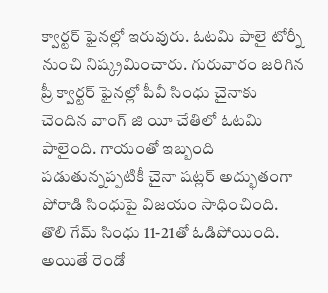క్వార్టర్ ఫైనల్లో ఇరువురు. ఓటమి పాలై టోర్నీ నుంచి నిష్క్రమించారు. గురువారం జరిగిన ప్రీ క్వార్టర్ ఫైనల్లో పీవీ సింధు చైనాకు చెందిన వాంగ్ జి యీ చేతిలో ఓటమి పాలైంది. గాయంతో ఇబ్బంది పడుతున్నప్పటికీ చైనా షట్లర్ అద్భుతంగా పోరాడి సింధుపై విజయం సాధించింది. తొలి గేమ్ సింధు 11-21తో ఓడిపోయింది. అయితే రెండో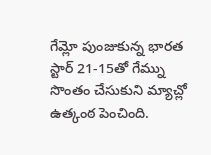గేమ్లో పుంజుకున్న భారత స్టార్ 21-15తో గేమ్ను సొంతం చేసుకుని మ్యాచ్లో ఉత్కంఠ పెంచింది.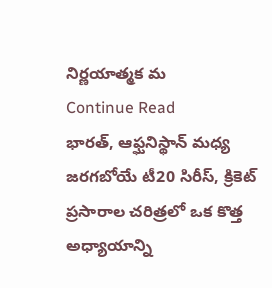నిర్ణయాత్మక మ
Continue Read
భారత్, ఆఫ్ఘనిస్థాన్ మధ్య జరగబోయే టీ20 సిరీస్, క్రికెట్ ప్రసారాల చరిత్రలో ఒక కొత్త అధ్యాయాన్ని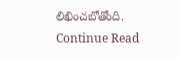లిఖించబోతోంది.
Continue Read